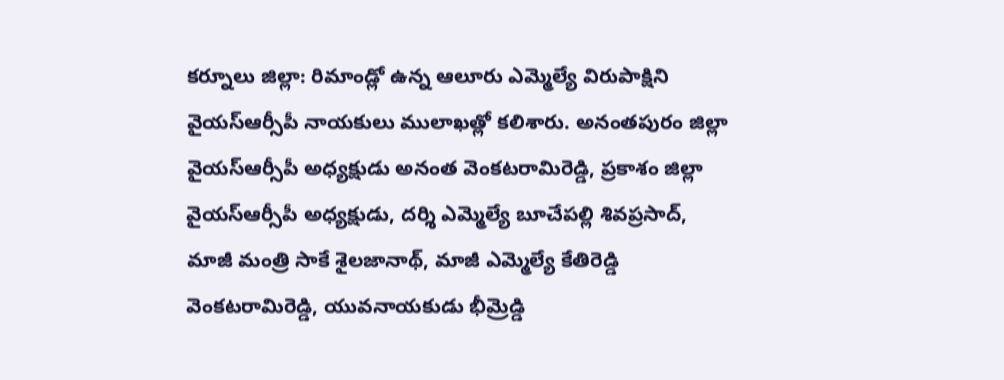కర్నూలు జిల్లా: రిమాండ్లో ఉన్న ఆలూరు ఎమ్మెల్యే విరుపాక్షిని వైయస్ఆర్సీపీ నాయకులు ములాఖత్లో కలిశారు. అనంతపురం జిల్లా వైయస్ఆర్సీపీ అధ్యక్షుడు అనంత వెంకటరామిరెడ్డి, ప్రకాశం జిల్లా వైయస్ఆర్సీపీ అధ్యక్షుడు, దర్శి ఎమ్మెల్యే బూచేపల్లి శివప్రసాద్, మాజీ మంత్రి సాకే శైలజానాథ్, మాజీ ఎమ్మెల్యే కేతిరెడ్డి వెంకటరామిరెడ్డి, యువనాయకుడు భీమ్రెడ్డి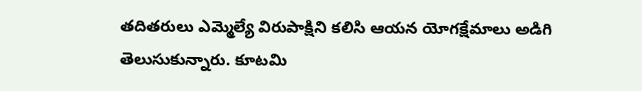తదితరులు ఎమ్మెల్యే విరుపాక్షిని కలిసి ఆయన యోగక్షేమాలు అడిగి తెలుసుకున్నారు. కూటమి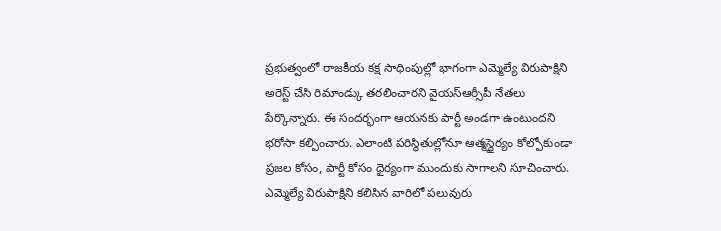ప్రభుత్వంలో రాజకీయ కక్ష సాధింపుల్లో భాగంగా ఎమ్మెల్యే విరుపాక్షిని అరెస్ట్ చేసి రిమాండ్కు తరలించారని వైయస్ఆర్సీపీ నేతలు పేర్కొన్నారు. ఈ సందర్భంగా ఆయనకు పార్టీ అండగా ఉంటుందని భరోసా కల్పించారు. ఎలాంటి పరిస్థితుల్లోనూ ఆత్మస్థైర్యం కోల్పోకుండా ప్రజల కోసం, పార్టీ కోసం ధైర్యంగా ముందుకు సాగాలని సూచించారు. ఎమ్మెల్యే విరుపాక్షిని కలిసిన వారిలో పలువురు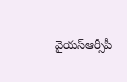వైయస్ఆర్సీపీ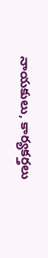నాయకులు, కార్యకర్తలు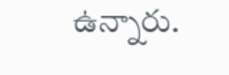ఉన్నారు.